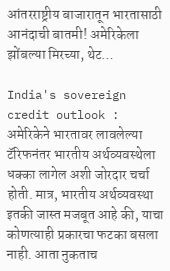आंतरराष्ट्रीय बाजारातून भारतासाठी आनंदाची बातमी! अमेरिकेला झोंबल्या मिरच्या, थेट…

India's sovereign credit outlook : अमेरिकेने भारतावर लावलेल्या टॅरिफनंतर भारतीय अर्थव्यवस्थेला धक्का लागेल अशी जोरदार चर्चा होती. मात्र, भारतीय अर्थव्यवस्था इतकी जास्त मजबूत आहे की, याचा कोणत्याही प्रकारचा फटका बसला नाही. आता नुकताच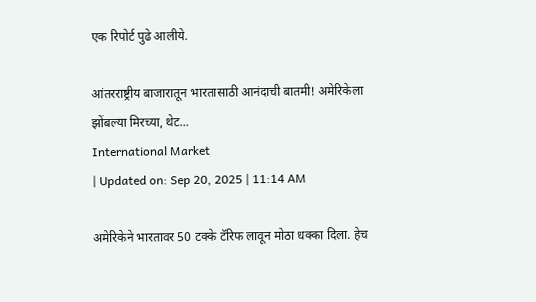एक रिपोर्ट पुढे आलीये.

आंतरराष्ट्रीय बाजारातून भारतासाठी आनंदाची बातमी! अमेरिकेला झोंबल्या मिरच्या, थेट...
International Market
| Updated on: Sep 20, 2025 | 11:14 AM

अमेरिकेने भारतावर 50 टक्के टॅरिफ लावून मोठा धक्का दिला. हेच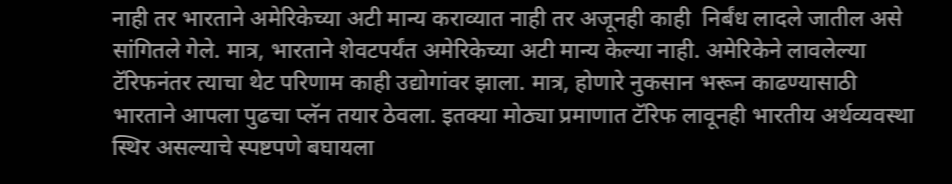नाही तर भारताने अमेरिकेच्या अटी मान्य कराव्यात नाही तर अजूनही काही  निर्बंध लादले जातील असे सांगितले गेले. मात्र, भारताने शेवटपर्यंत अमेरिकेच्या अटी मान्य केल्या नाही. अमेरिकेने लावलेल्या टॅरिफनंतर त्याचा थेट परिणाम काही उद्योगांवर झाला. मात्र, होणारे नुकसान भरून काढण्यासाठी भारताने आपला पुढचा प्लॅन तयार ठेवला. इतक्या मोठ्या प्रमाणात टॅरिफ लावूनही भारतीय अर्थव्यवस्था स्थिर असल्याचे स्पष्टपणे बघायला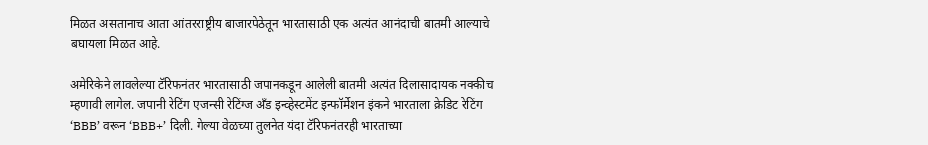मिळत असतानाच आता आंतरराष्ट्रीय बाजारपेठेतून भारतासाठी एक अत्यंत आनंदाची बातमी आल्याचे बघायला मिळत आहे.

अमेरिकेने लावलेल्या टॅरिफनंतर भारतासाठी जपानकडून आलेली बातमी अत्यंत दिलासादायक नक्कीच म्हणावी लागेल. जपानी रेटिंग एजन्सी रेटिंग्ज अँड इन्व्हेस्टमेंट इन्फॉर्मेशन इंकने भारताला क्रेडिट रेटिंग ‘BBB’ वरून ‘BBB+’ दिली. गेल्या वेळच्या तुलनेत यंदा टॅरिफनंतरही भारताच्या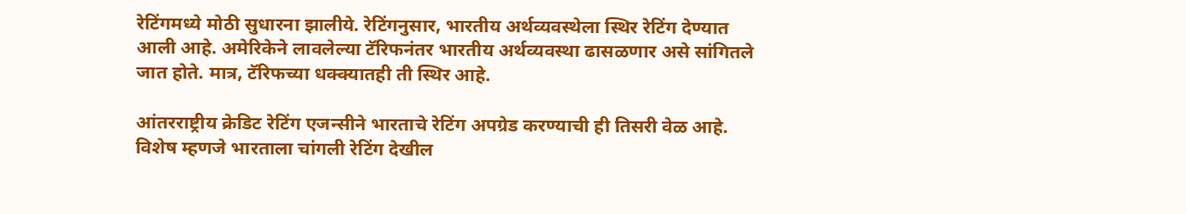रेटिंगमध्ये मोठी सुधारना झालीये. रेटिंगनुसार, भारतीय अर्थव्यवस्थेला स्थिर रेटिंग देण्यात आली आहे. अमेरिकेने लावलेल्या टॅरिफनंतर भारतीय अर्थव्यवस्था ढासळणार असे सांगितले जात होते. मात्र, टॅरिफच्या धक्क्यातही ती स्थिर आहे.

आंतरराष्ट्रीय क्रेडिट रेटिंग एजन्सीने भारताचे रेटिंग अपग्रेड करण्याची ही तिसरी वेळ आहे. विशेष म्हणजे भारताला चांगली रेटिंग देखील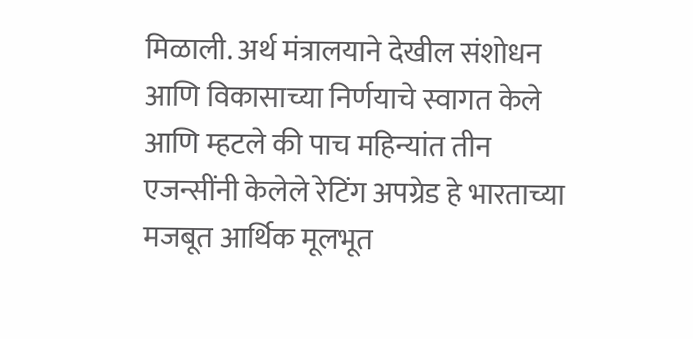मिळाली. अर्थ मंत्रालयाने देखील संशोधन आणि विकासाच्या निर्णयाचे स्वागत केले आणि म्हटले की पाच महिन्यांत तीन एजन्सींनी केलेले रेटिंग अपग्रेड हे भारताच्या मजबूत आर्थिक मूलभूत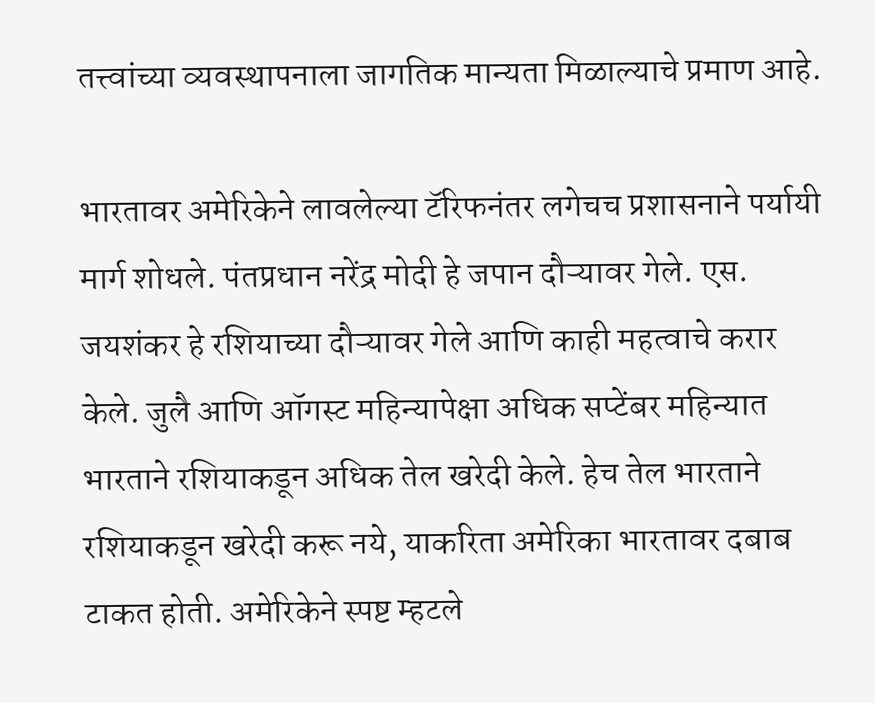तत्त्वांच्या व्यवस्थापनाला जागतिक मान्यता मिळाल्याचे प्रमाण आहे.

भारतावर अमेरिकेने लावलेल्या टॅरिफनंतर लगेचच प्रशासनाने पर्यायी मार्ग शोधले. पंतप्रधान नरेंद्र मोदी हे जपान दौऱ्यावर गेले. एस. जयशंकर हे रशियाच्या दौऱ्यावर गेले आणि काही महत्वाचे करार केले. जुलै आणि ऑगस्ट महिन्यापेक्षा अधिक सप्टेंबर महिन्यात भारताने रशियाकडून अधिक तेल खरेदी केले. हेच तेल भारताने रशियाकडून खरेदी करू नये, याकरिता अमेरिका भारतावर दबाब टाकत होती. अमेरिकेने स्पष्ट म्हटले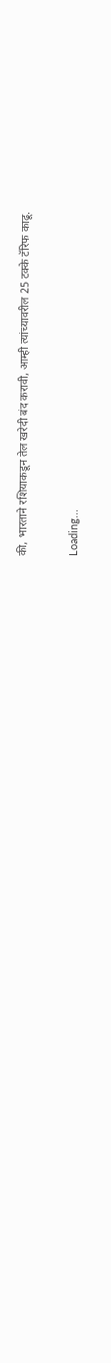की, भारताने रशियाकडून तेल खरेदी बंद करावी, आम्ही त्यांच्यावरील 25 टक्के टॅरिफ काढू.

Loading...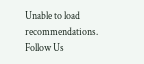Unable to load recommendations.
Follow Us